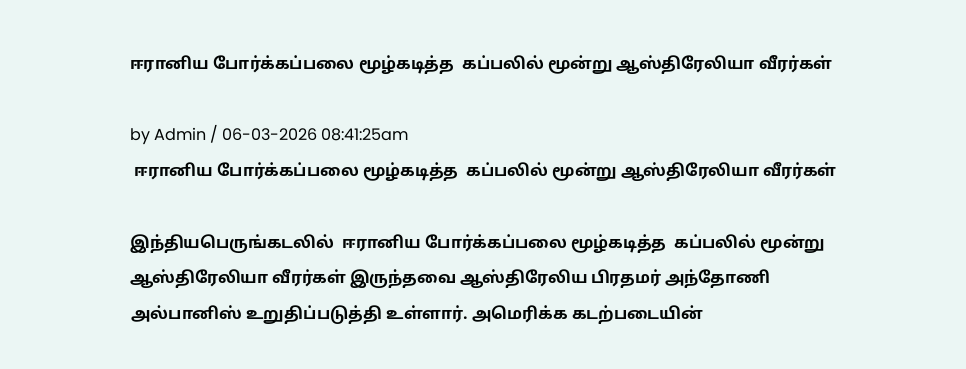ஈரானிய போர்க்கப்பலை மூழ்கடித்த  கப்பலில் மூன்று ஆஸ்திரேலியா வீரர்கள்

by Admin / 06-03-2026 08:41:25am
 ஈரானிய போர்க்கப்பலை மூழ்கடித்த  கப்பலில் மூன்று ஆஸ்திரேலியா வீரர்கள்

இந்தியபெருங்கடலில்  ஈரானிய போர்க்கப்பலை மூழ்கடித்த  கப்பலில் மூன்று ஆஸ்திரேலியா வீரர்கள் இருந்தவை ஆஸ்திரேலிய பிரதமர் அந்தோணி அல்பானிஸ் உறுதிப்படுத்தி உள்ளார். அமெரிக்க கடற்படையின்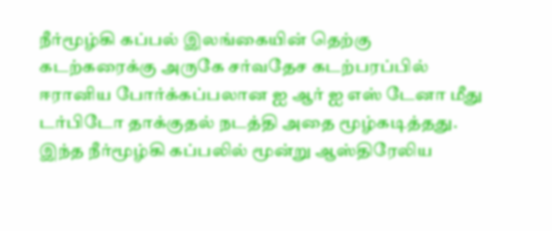நீர்மூழ்கி கப்பல் இலங்கையின் தெற்கு கடற்கரைக்கு அருகே சர்வதேச கடற்பரப்பில் ஈரானிய போர்க்கப்பலான ஐ ஆர் ஐ எஸ் டேனா மீது டர்பிடோ தாக்குதல் நடத்தி அதை மூழ்கடித்தது. இந்த நீர்மூழ்கி கப்பலில் மூன்று ஆஸ்திரேலிய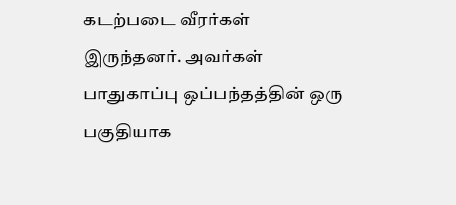கடற்படை வீரர்கள் இருந்தனர். அவர்கள்  பாதுகாப்பு ஒப்பந்தத்தின் ஒரு பகுதியாக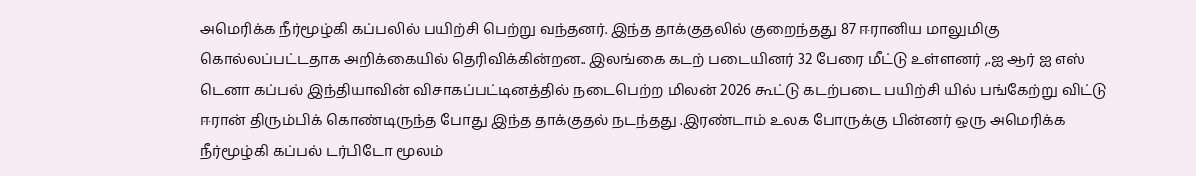அமெரிக்க நீர்மூழ்கி கப்பலில் பயிற்சி பெற்று வந்தனர். இந்த தாக்குதலில் குறைந்தது 87 ஈரானிய மாலுமிகு கொல்லப்பட்டதாக அறிக்கையில் தெரிவிக்கின்றன.. இலங்கை கடற் படையினர் 32 பேரை மீட்டு உள்ளனர் ,.ஐ ஆர் ஐ எஸ் டெனா கப்பல் இந்தியாவின் விசாகப்பட்டினத்தில் நடைபெற்ற மிலன் 2026 கூட்டு கடற்படை பயிற்சி யில் பங்கேற்று விட்டு ஈரான் திரும்பிக் கொண்டிருந்த போது இந்த தாக்குதல் நடந்தது .இரண்டாம் உலக போருக்கு பின்னர் ஒரு அமெரிக்க நீர்மூழ்கி கப்பல் டர்பிடோ மூலம்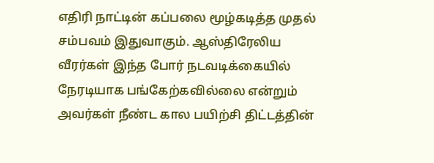எதிரி நாட்டின் கப்பலை மூழ்கடித்த முதல் சம்பவம் இதுவாகும். ஆஸ்திரேலிய வீரர்கள் இந்த போர் நடவடிக்கையில் நேரடியாக பங்கேற்கவில்லை என்றும் அவர்கள் நீண்ட கால பயிற்சி திட்டத்தின்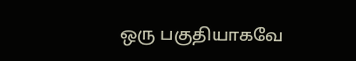ஒரு பகுதியாகவே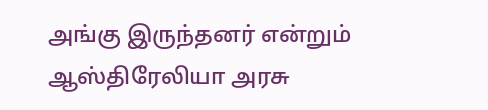அங்கு இருந்தனர் என்றும் ஆஸ்திரேலியா அரசு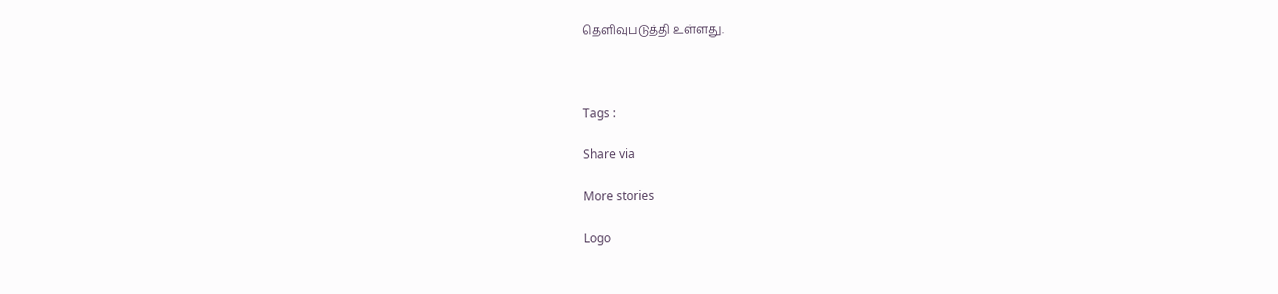தெளிவுபடுத்தி உள்ளது.



Tags :

Share via

More stories

Logo